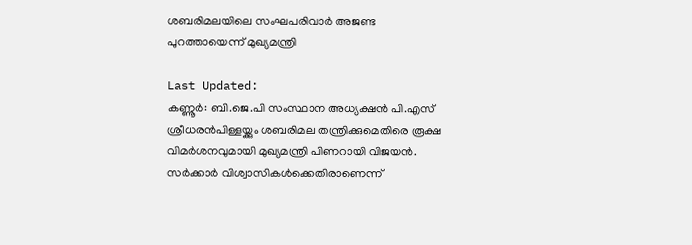ശബരിമലയിലെ സംഘപരിവാർ അജണ്ട പുറത്തായെന്ന് മുഖ്യമന്ത്രി

Last Updated:
കണ്ണൂര്‍: ബി.ജെ.പി സംസ്ഥാന അധ്യക്ഷൻ പി.എസ് ശ്രീധരൻപിള്ളയ്ക്കും ശബരിമല തന്ത്രിക്കുമെതിരെ രൂക്ഷ വിമർശനവുമായി മുഖ്യമന്ത്രി പിണറായി വിജയൻ. സർക്കാർ വിശ്വാസികൾക്കെതിരാണെന്ന്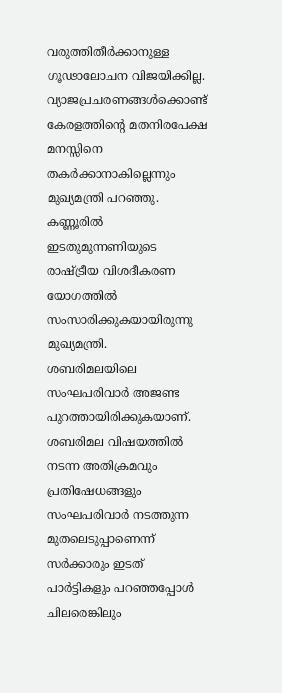വരുത്തിതീർ‌ക്കാനുള്ള ഗൂഢാലോചന വിജയിക്കില്ല. വ്യാജപ്രചരണങ്ങൾക്കൊണ്ട് കേരളത്തിന്റെ മതനിരപേക്ഷ മനസ്സിനെ തകർക്കാനാകില്ലെന്നും മുഖ്യമന്ത്രി പറഞ്ഞു. കണ്ണൂരിൽ ഇടതുമുന്നണിയുടെ രാഷ്ട്രീയ വിശദീകരണ യോഗത്തിൽ സംസാരിക്കുകയായിരുന്നു മുഖ്യമന്ത്രി.
ശബരിമലയിലെ സംഘപരിവാർ അജണ്ട പുറത്തായിരിക്കുകയാണ്. ശബരിമല വിഷയത്തിൽ നടന്ന അതിക്രമവും പ്രതിഷേധങ്ങളും സംഘപരിവാർ നടത്തുന്ന മുതലെടുപ്പാണെന്ന് സർക്കാരും ഇടത് പാർട്ടികളും പറഞ്ഞപ്പോൾ ചിലരെങ്കിലും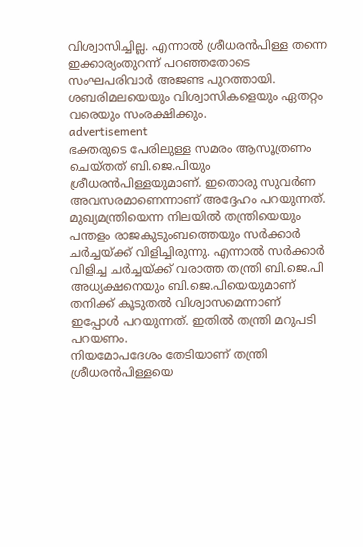വിശ്വാസിച്ചില്ല. എന്നാൽ ശ്രീധരൻപിള്ള തന്നെ ഇക്കാര്യംതുറന്ന് പറഞ്ഞതോടെ സംഘപരിവാർ അജണ്ട പുറത്തായി. ശബരിമലയെയും വിശ്വാസികളെയും ഏതറ്റം വരെയും സംരക്ഷിക്കും.
advertisement
ഭക്തരുടെ പേരിലുള്ള സമരം ആസൂത്രണം ചെയ്‌തത് ബി.ജെ.പിയും ശ്രീധരൻപിള്ളയുമാണ്. ഇതൊരു സുവർണ അവസരമാണെന്നാണ് അദ്ദേഹം പറയുന്നത്.  മുഖ്യമന്ത്രിയെന്ന നിലയിൽ തന്ത്രിയെയും പന്തളം രാജകുടുംബത്തെയും സർക്കാർ ചർച്ചയ്ക്ക് വിളിച്ചിരുന്നു. എന്നാൽ സർക്കാർ വിളിച്ച ചർച്ചയ്‌ക്ക് വരാത്ത തന്ത്രി ബി.ജെ.പി അധ്യക്ഷനെയും ബി.ജെ.പിയെയുമാണ് തനിക്ക് കൂടുതൽ വിശ്വാസമെന്നാണ് ഇപ്പോൾ പറയുന്നത്. ഇതിൽ തന്ത്രി മറുപടി പറയണം.
നിയമോപദേശം തേടിയാണ് തന്ത്രി ശ്രീധരൻപിള്ളയെ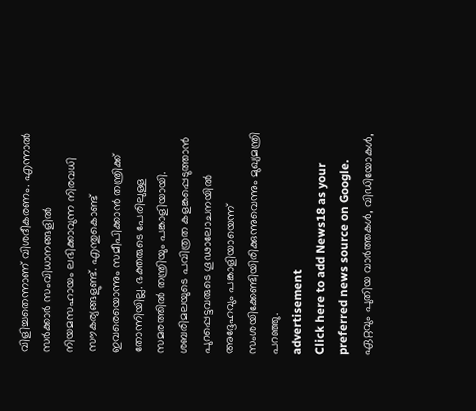വിളിച്ചതെന്നാണ് വിശദീകരണം. എന്നാൽ സർക്കാർ സംവിധാനങ്ങളിൽ നിയമസഹായം ലഭിക്കാവുന്ന നിരവധി സൗകര്യങ്ങളുണ്ട്. എന്തുകൊണ്ട് ഇവരെയൊന്നും സമീപിക്കാൻ തന്ത്രിക്ക് തോന്നിയില്ല. ഭക്തരുടെ പേരിലുള്ള സമരത്തിൽ തന്ത്രിയും പങ്കാളിയായി. ശബരിമലയുടെ പവിത്രത കളങ്കപ്പെടുത്താൻ പുറപ്പെട്ടവരുടെ ഗൂഢാലോചനയിൽ അദ്ദേഹവും പങ്കാളിയായെന്ന് സംശയിക്കേണ്ടിയിരിക്കുന്നുവെന്നും മുഖ്യമന്ത്രി പറഞ്ഞു.
advertisement
Click here to add News18 as your preferred news source on Google.
ഏറ്റവും പുതിയ വാർത്തകൾ, വിഡിയോകൾ,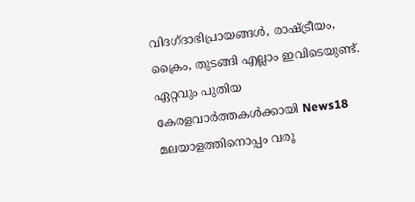വിദഗ്ദാഭിപ്രായങ്ങൾ, രാഷ്ട്രീയം, ക്രൈം, തുടങ്ങി എല്ലാം ഇവിടെയുണ്ട്. ഏറ്റവും പുതിയ കേരളവാർത്തകൾക്കായി News18 മലയാളത്തിനൊപ്പം വരൂ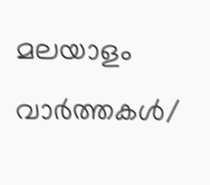മലയാളം വാർത്തകൾ/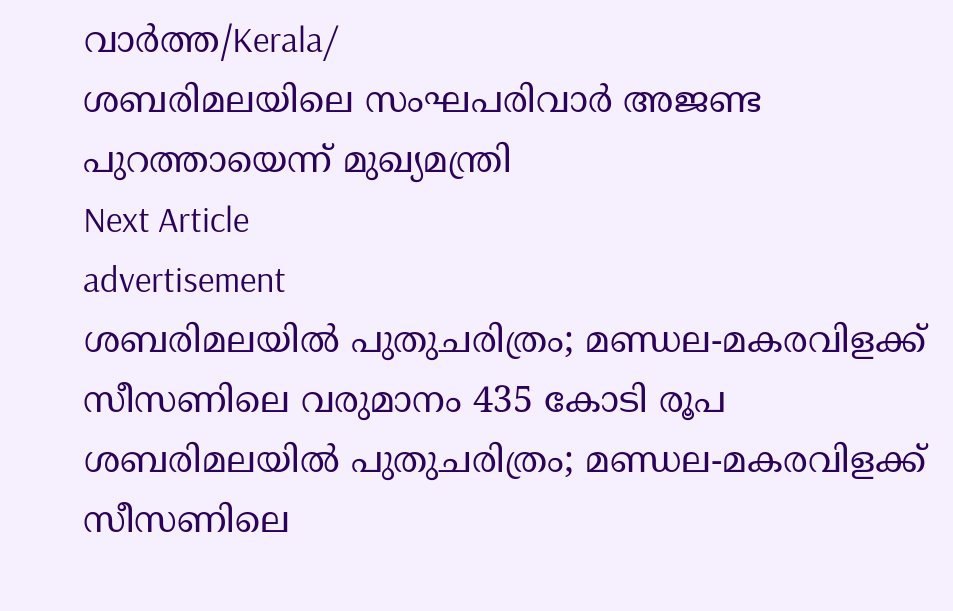വാർത്ത/Kerala/
ശബരിമലയിലെ സംഘപരിവാർ അജണ്ട പുറത്തായെന്ന് മുഖ്യമന്ത്രി
Next Article
advertisement
ശബരിമലയിൽ പുതുചരിത്രം; മണ്ഡല-മകരവിളക്ക് സീസണിലെ വരുമാനം 435 കോടി രൂപ
ശബരിമലയിൽ പുതുചരിത്രം; മണ്ഡല-മകരവിളക്ക് സീസണിലെ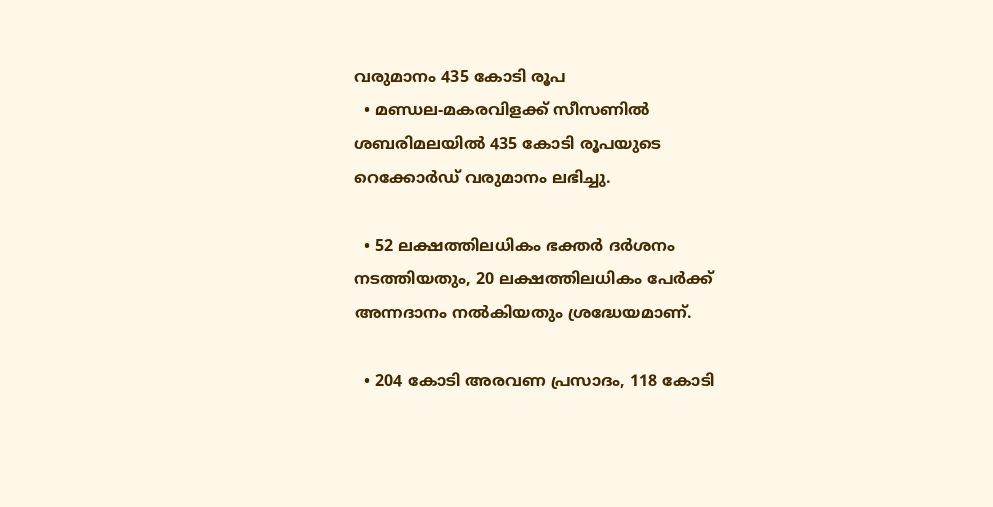വരുമാനം 435 കോടി രൂപ
  • മണ്ഡല-മകരവിളക്ക് സീസണിൽ ശബരിമലയിൽ 435 കോടി രൂപയുടെ റെക്കോർഡ് വരുമാനം ലഭിച്ചു.

  • 52 ലക്ഷത്തിലധികം ഭക്തർ ദർശനം നടത്തിയതും, 20 ലക്ഷത്തിലധികം പേർക്ക് അന്നദാനം നൽകിയതും ശ്രദ്ധേയമാണ്.

  • 204 കോടി അരവണ പ്രസാദം, 118 കോടി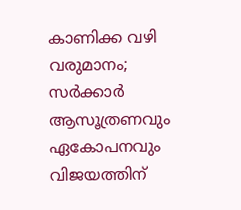കാണിക്ക വഴി വരുമാനം; സർക്കാർ ആസൂത്രണവും ഏകോപനവും വിജയത്തിന്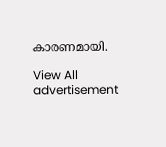കാരണമായി.

View All
advertisement